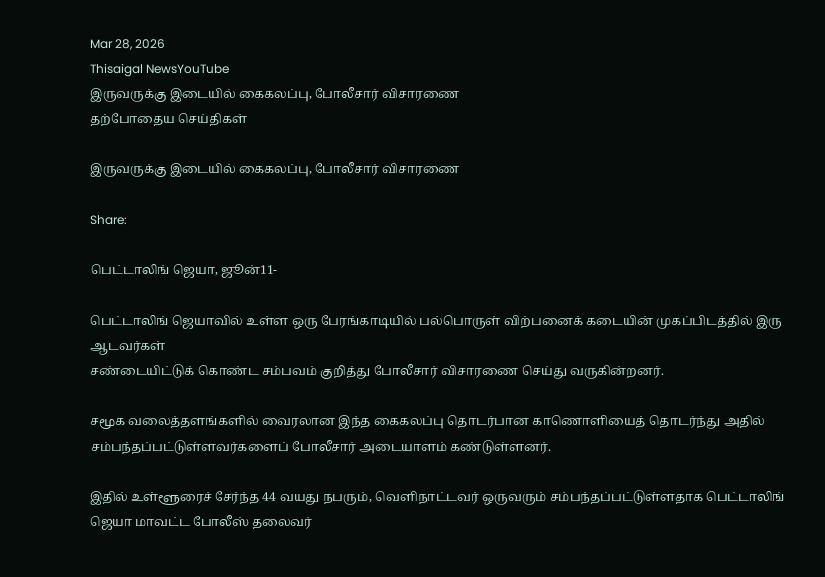Mar 28, 2026
Thisaigal NewsYouTube
இருவருக்கு இடையில் கைகலப்பு, போலீசார் விசாரணை
தற்போதைய செய்திகள்

இருவருக்கு இடையில் கைகலப்பு, போலீசார் விசாரணை

Share:

பெட்டாலிங் ஜெயா, ஜூன்11-

பெட்டாலிங் ஜெயாவில் உள்ள ஒரு பேரங்காடியில் பல்பொருள் விற்பனைக் கடையின் முகப்பிடத்தில் இரு ஆடவர்கள்
சண்டையிட்டுக் கொண்ட சம்பவம் குறித்து போலீசார் விசாரணை செய்து வருகின்றனர்.

சமூக வலைத்தளங்களில் வைரலான இந்த கைகலப்பு தொடர்பான காணொளியைத் தொடர்ந்து அதில்
சம்பந்தப்பட்டுள்ளவர்களைப் போலீசார் அடையாளம் கண்டுள்ளனர்.

இதில் உள்ளூரைச் சேர்ந்த 44 வயது நபரும், வெளிநாட்டவர் ஒருவரும் சம்பந்தப்பட்டுள்ளதாக பெட்டாலிங் ஜெயா மாவட்ட போலீஸ் தலைவர்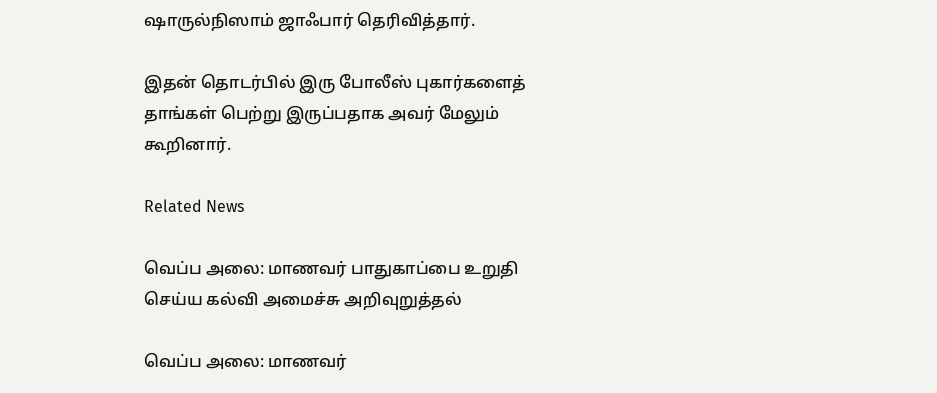ஷாருல்நிஸாம் ஜாஃபார் தெரிவித்தார்.

இதன் தொடர்பில் இரு போலீஸ் புகார்களைத் தாங்கள் பெற்று இருப்பதாக அவர் மேலும் கூறினார்.

Related News

வெப்ப அலை: மாணவர் பாதுகாப்பை உறுதி செய்ய கல்வி அமைச்சு அறிவுறுத்தல்

வெப்ப அலை: மாணவர்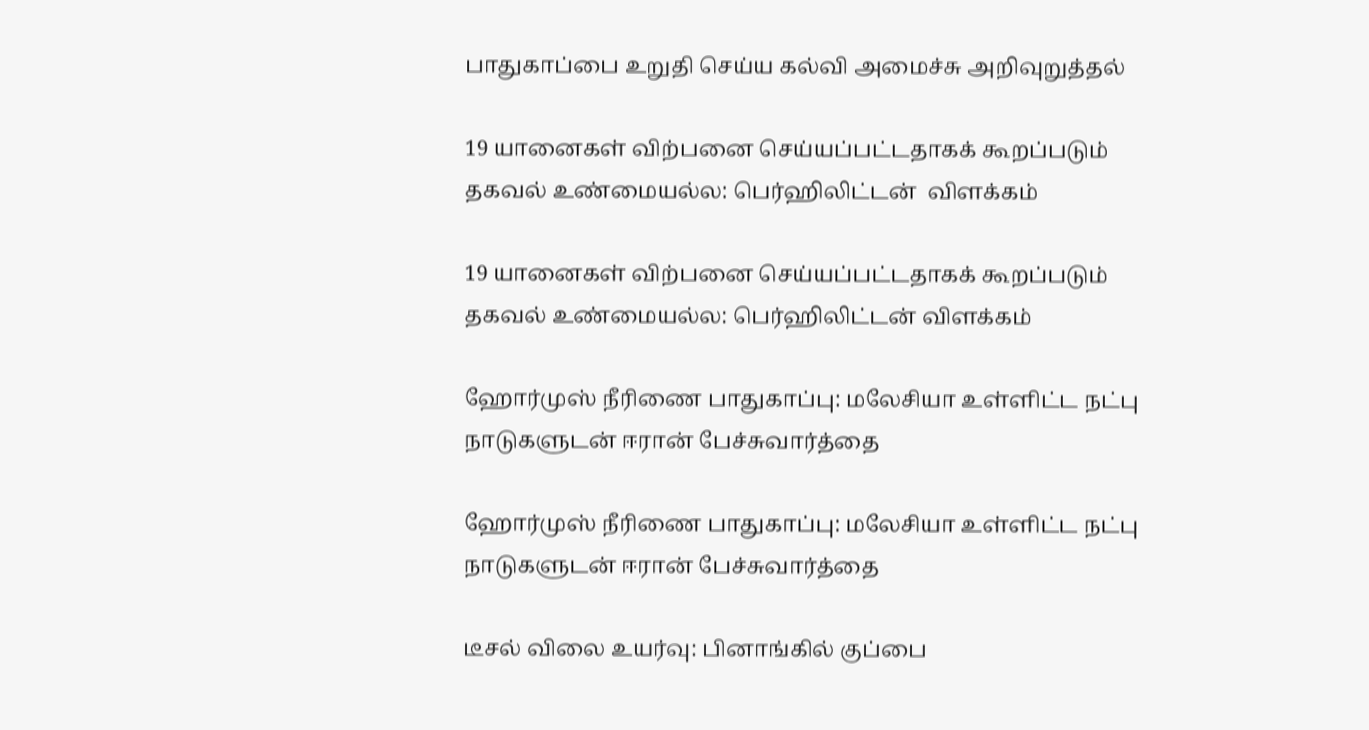பாதுகாப்பை உறுதி செய்ய கல்வி அமைச்சு அறிவுறுத்தல்

19 யானைகள் விற்பனை செய்யப்பட்டதாகக் கூறப்படும் தகவல் உண்மையல்ல: பெர்ஹிலிட்டன்  விளக்கம்

19 யானைகள் விற்பனை செய்யப்பட்டதாகக் கூறப்படும் தகவல் உண்மையல்ல: பெர்ஹிலிட்டன் விளக்கம்

ஹோர்முஸ் நீரிணை பாதுகாப்பு: மலேசியா உள்ளிட்ட நட்பு நாடுகளுடன் ஈரான் பேச்சுவார்த்தை

ஹோர்முஸ் நீரிணை பாதுகாப்பு: மலேசியா உள்ளிட்ட நட்பு நாடுகளுடன் ஈரான் பேச்சுவார்த்தை

டீசல் விலை உயர்வு: பினாங்கில் குப்பை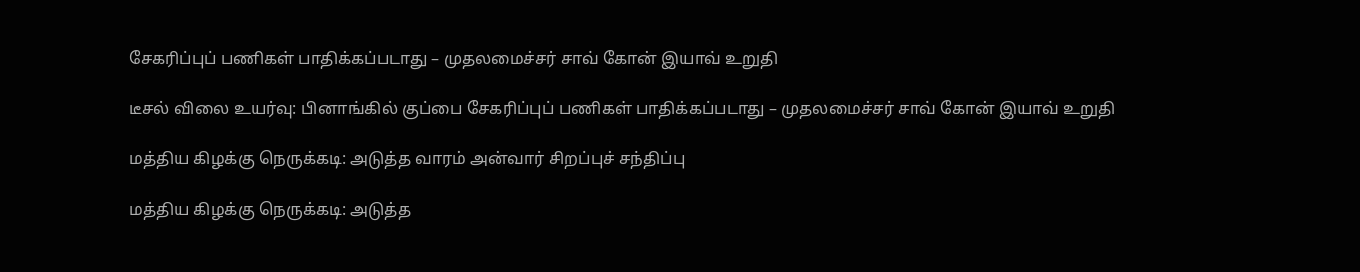சேகரிப்புப் பணிகள் பாதிக்கப்படாது – முதலமைச்சர் சாவ் கோன் இயாவ் உறுதி

டீசல் விலை உயர்வு: பினாங்கில் குப்பை சேகரிப்புப் பணிகள் பாதிக்கப்படாது – முதலமைச்சர் சாவ் கோன் இயாவ் உறுதி

மத்திய கிழக்கு நெருக்கடி: அடுத்த வாரம் அன்வார் சிறப்புச் சந்திப்பு

மத்திய கிழக்கு நெருக்கடி: அடுத்த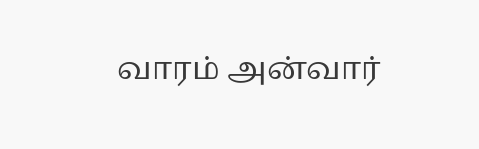வாரம் அன்வார்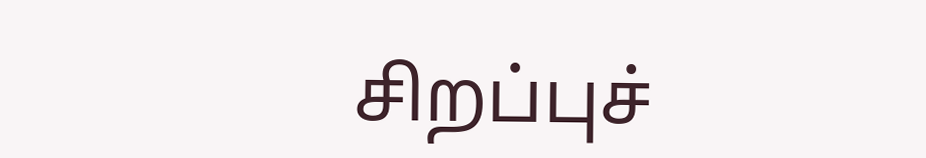சிறப்புச்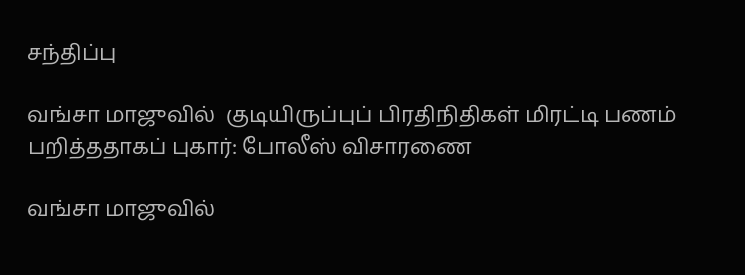சந்திப்பு

வங்சா மாஜுவில்  குடியிருப்புப் பிரதிநிதிகள் மிரட்டி பணம் பறித்ததாகப் புகார்: போலீஸ் விசாரணை

வங்சா மாஜுவில்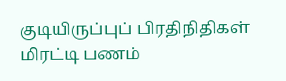குடியிருப்புப் பிரதிநிதிகள் மிரட்டி பணம்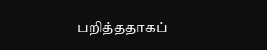பறித்ததாகப்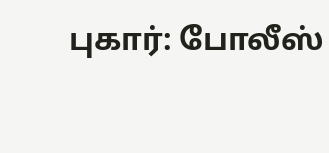புகார்: போலீஸ்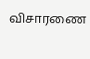விசாரணை